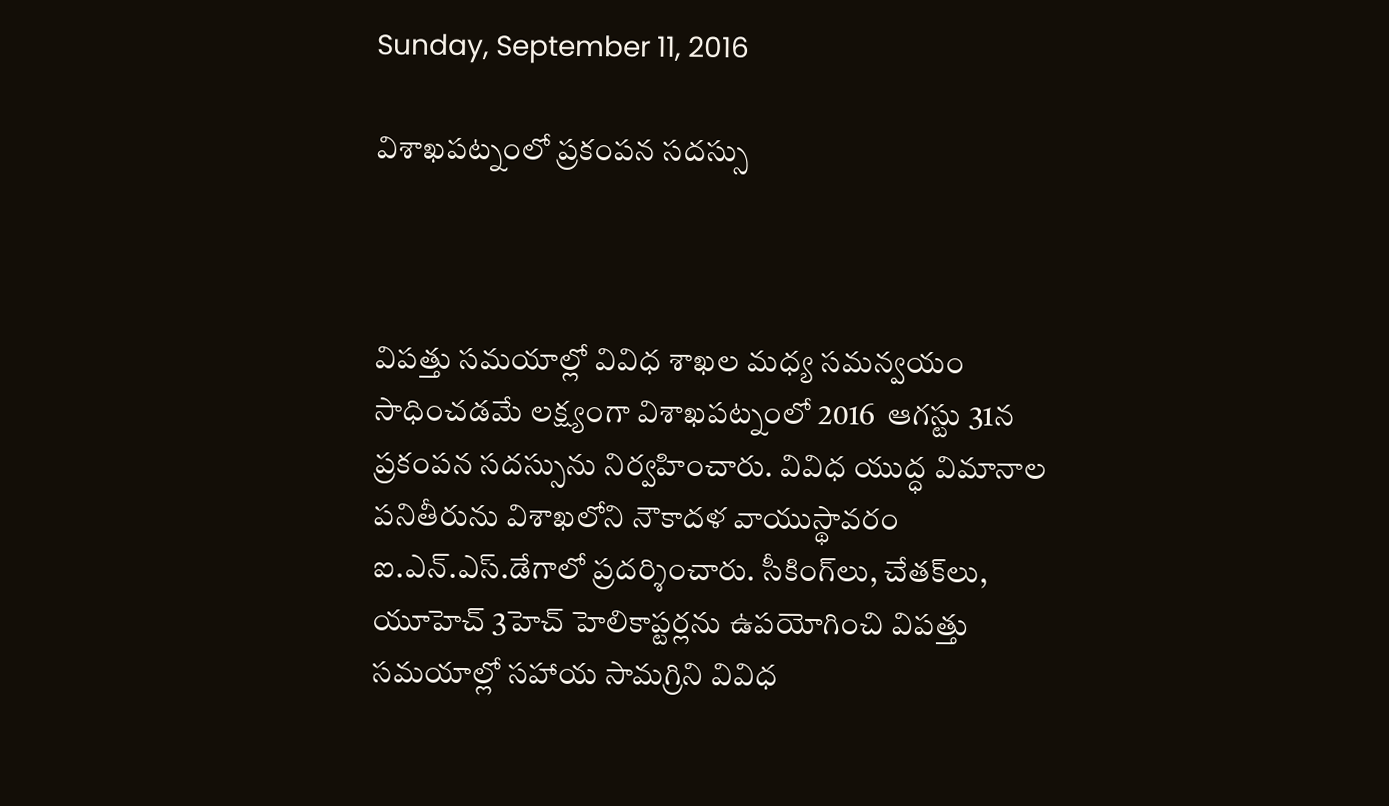Sunday, September 11, 2016

విశాఖపట్నంలో ప్రకంపన సదస్సు



విపత్తు సమయాల్లో వివిధ శాఖల మధ్య సమన్వయం సాధించడమే లక్ష్యంగా విశాఖపట్నంలో 2016  ఆగస్టు 31న ప్రకంపన సదస్సును నిర్వహించారు. వివిధ యుద్ధ విమానాల పనితీరును విశాఖలోని నౌకాదళ వాయుస్థావరం ఐ.ఎన్‌.ఎస్‌.డేగాలో ప్రదర్శించారు. సీకింగ్‌లు, చేతక్‌లు, యూహెచ్‌ 3హెచ్‌ హెలికాప్టర్లను ఉపయోగించి విపత్తు సమయాల్లో సహాయ సామగ్రిని వివిధ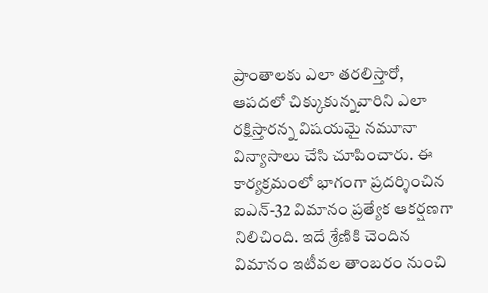ప్రాంతాలకు ఎలా తరలిస్తారో, ఆపదలో చిక్కుకున్నవారిని ఎలా రక్షిస్తారన్న విషయమై నమూనా విన్యాసాలు చేసి చూపించారు. ఈ కార్యక్రమంలో భాగంగా ప్రదర్శించిన ఐఎన్‌-32 విమానం ప్రత్యేక ఆకర్షణగా నిలిచింది. ఇదే శ్రేణికి చెందిన విమానం ఇటీవల తాంబరం నుంచి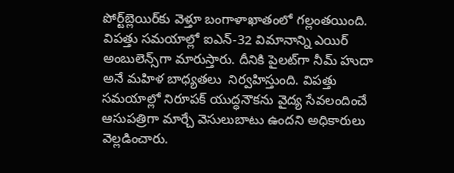పోర్ట్‌బ్లెయిర్‌కు వెళ్తూ బంగాళాఖాతంలో గల్లంతయింది. విపత్తు సమయాల్లో ఐఎన్‌-32 విమానాన్ని ఎయిర్‌ అంబులెన్స్‌గా మారుస్తారు. దీనికి పైలట్‌గా నీమ్‌ హుదా అనే మహిళ బాధ్యతలు  నిర్వహిస్తుంది. విపత్తు సమయాల్లో నిరూపక్‌ యుద్ధనౌకను వైద్య సేవలందించే ఆసుపత్రిగా మార్చే వెసులుబాటు ఉందని అధికారులు  వెల్లడించారు.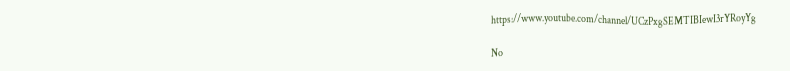https://www.youtube.com/channel/UCzPxgSEMTIBIewI3rYRoyYg

No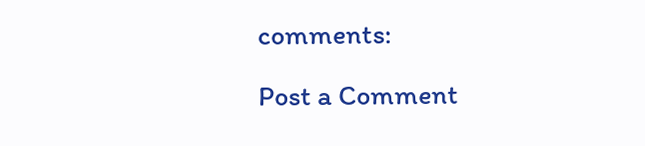comments:

Post a Comment